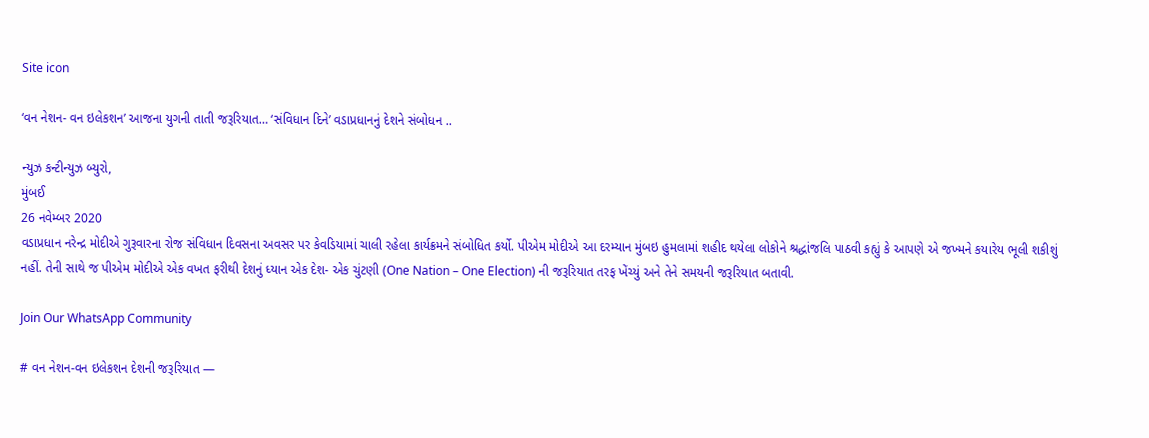Site icon

‘વન નેશન- વન ઇલેકશન’ આજના યુગની તાતી જરૂરિયાત… ‘સંવિધાન દિને’ વડાપ્રધાનનું દેશને સંબોધન ..

ન્યુઝ કન્ટીન્યુઝ બ્યુરો,
મુંબઈ
26 નવેમ્બર 2020
વડાપ્રધાન નરેન્દ્ર મોદીએ ગુરૂવારના રોજ સંવિધાન દિવસના અવસર પર કેવડિયામાં ચાલી રહેલા કાર્યક્રમને સંબોધિત કર્યો. પીએમ મોદીએ આ દરમ્યાન મુંબઇ હુમલામાં શહીદ થયેલા લોકોને શ્રદ્ધાંજલિ પાઠવી કહ્યું કે આપણે એ જખ્મને કયારેય ભૂલી શકીશું નહીં. તેની સાથે જ પીએમ મોદીએ એક વખત ફરીથી દેશનું ધ્યાન એક દેશ- એક ચુંટણી (One Nation – One Election) ની જરૂરિયાત તરફ ખેંચ્યું અને તેને સમયની જરૂરિયાત બતાવી.

Join Our WhatsApp Community

# વન નેશન-વન ઇલેકશન દેશની જરૂરિયાત —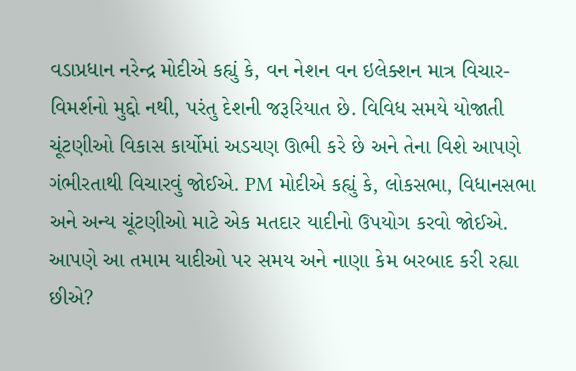વડાપ્રધાન નરેન્દ્ર મોદીએ કહ્યું કે, વન નેશન વન ઇલેક્શન માત્ર વિચાર-વિમર્શનો મુદ્દો નથી, પરંતુ દેશની જરૂરિયાત છે. વિવિધ સમયે યોજાતી ચૂંટણીઓ વિકાસ કાર્યોમાં અડચણ ઊભી કરે છે અને તેના વિશે આપણે ગંભીરતાથી વિચારવું જોઈએ. PM મોદીએ કહ્યું કે, લોકસભા, વિધાનસભા અને અન્ય ચૂંટણીઓ માટે એક મતદાર યાદીનો ઉપયોગ કરવો જોઈએ. આપણે આ તમામ યાદીઓ પર સમય અને નાણા કેમ બરબાદ કરી રહ્યા છીએ?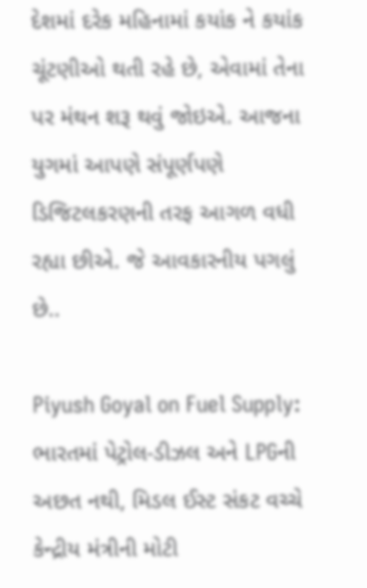દેશમાં દરેક મહિનામાં કયાંક ને કયાંક ચૂંટણીઓ થતી રહે છે, એવામાં તેના પર મંથન શરૂ થવું જોઇએ. આજના યુગમાં આપણે સંપૂર્ણપણે ડિજિટલકરણની તરફ આગળ વધી રહ્યા છીએ. જે આવકારનીય પગલું છે..

Piyush Goyal on Fuel Supply: ભારતમાં પેટ્રોલ-ડીઝલ અને LPGની અછત નથી, મિડલ ઈસ્ટ સંકટ વચ્ચે કેન્દ્રીય મંત્રીની મોટી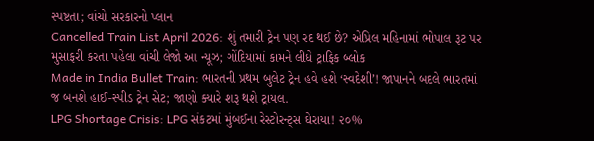સ્પષ્ટતા; વાંચો સરકારનો પ્લાન
Cancelled Train List April 2026: શું તમારી ટ્રેન પણ રદ થઈ છે? એપ્રિલ મહિનામાં ભોપાલ રૂટ પર મુસાફરી કરતા પહેલા વાંચી લેજો આ ન્યૂઝ; ગોંદિયામાં કામને લીધે ટ્રાફિક બ્લોક
Made in India Bullet Train: ભારતની પ્રથમ બુલેટ ટ્રેન હવે હશે ‘સ્વદેશી’! જાપાનને બદલે ભારતમાં જ બનશે હાઈ-સ્પીડ ટ્રેન સેટ; જાણો ક્યારે શરૂ થશે ટ્રાયલ.
LPG Shortage Crisis: LPG સંકટમાં મુંબઈના રેસ્ટોરન્ટ્સ ઘેરાયા! ૨૦%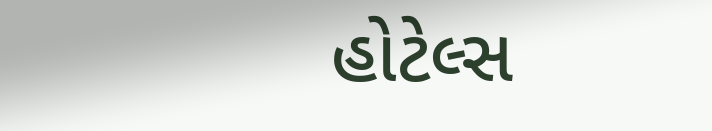હોટેલ્સ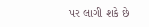પર લાગી શકે છે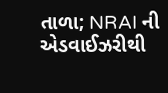તાળા; NRAI ની એડવાઈઝરીથી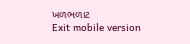ખળભળાટ
Exit mobile version